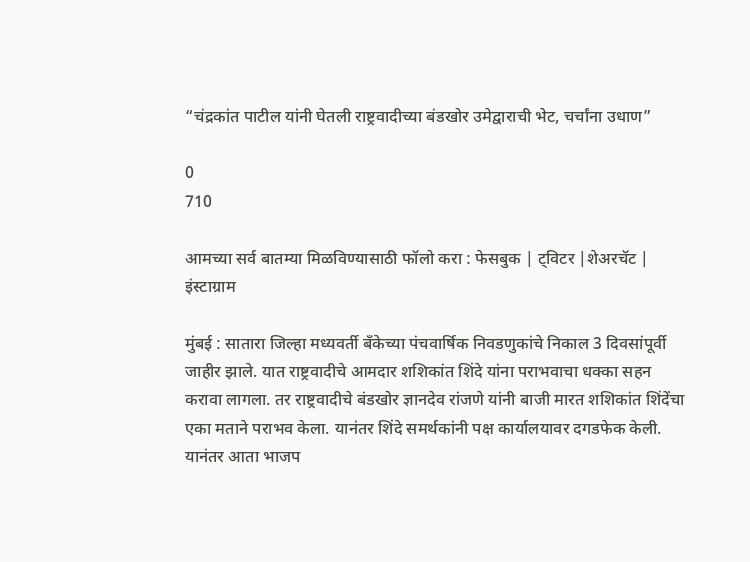“चंद्रकांत पाटील यांनी घेतली राष्ट्रवादीच्या बंडखोर उमेद्वाराची भेट, चर्चांना उधाण”

0
710

आमच्या सर्व बातम्या मिळविण्यासाठी फॉलो करा : फेसबुक | ट्विटर |शेअरचॅट | इंस्टाग्राम

मुंबई : सातारा जिल्हा मध्यवर्ती बँकेच्या पंचवार्षिक निवडणुकांचे निकाल 3 दिवसांपूर्वी जाहीर झाले. यात राष्ट्रवादीचे आमदार शशिकांत शिंदे यांना पराभवाचा धक्का सहन करावा लागला. तर राष्ट्रवादीचे बंडखोर ज्ञानदेव रांजणे यांनी बाजी मारत शशिकांत शिंदेंचा एका मताने पराभव केला. यानंतर शिंदे समर्थकांनी पक्ष कार्यालयावर दगडफेक केली. यानंतर आता भाजप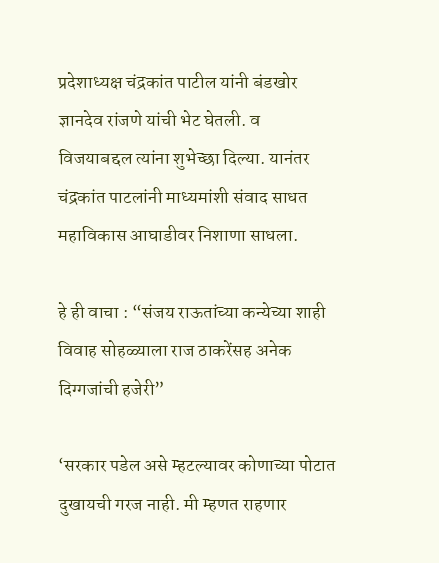प्रदेशाध्यक्ष चंद्रकांत पाटील यांनी बंडखोर ज्ञानदेव रांजणे यांची भेट घेतली. व विजयाबद्दल त्यांना शुभेच्छा दिल्या. यानंतर चंद्रकांत पाटलांनी माध्यमांशी संवाद साधत महाविकास आघाडीवर निशाणा साधला.

हे ही वाचा : “संजय राऊतांच्या कन्येच्या शाही विवाह सोहळ्याला राज ठाकरेंसह अनेक दिग्गजांची हजेरी”

‘सरकार पडेल असे म्हटल्यावर कोणाच्या पोटात दुखायची गरज नाही. मी म्हणत राहणार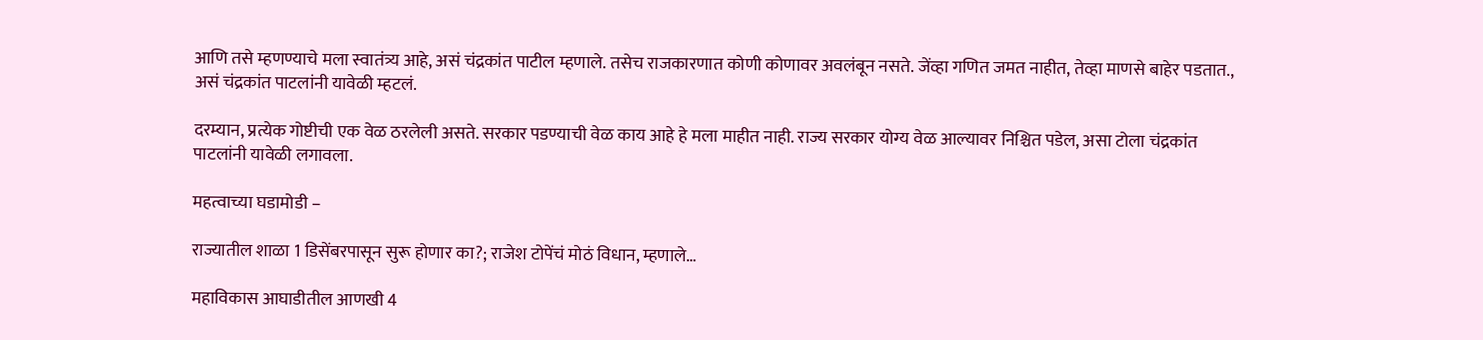आणि तसे म्हणण्याचे मला स्वातंत्र्य आहे, असं चंद्रकांत पाटील म्हणाले. तसेच राजकारणात कोणी कोणावर अवलंबून नसते. जेंव्हा गणित जमत नाहीत, तेव्हा माणसे बाहेर पडतात., असं चंद्रकांत पाटलांनी यावेळी म्हटलं.

दरम्यान, प्रत्येक गोष्टीची एक वेळ ठरलेली असते. सरकार पडण्याची वेळ काय आहे हे मला माहीत नाही. राज्य सरकार योग्य वेळ आल्यावर निश्चित पडेल, असा टोला चंद्रकांत पाटलांनी यावेळी लगावला.

महत्वाच्या घडामोडी –

राज्यातील शाळा 1 डिसेंबरपासून सुरू होणार का?; राजेश टोपेंचं मोठं विधान, म्हणाले…

महाविकास आघाडीतील आणखी 4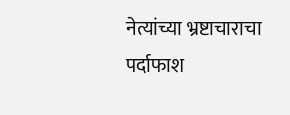नेत्यांच्या भ्रष्टाचाराचा पर्दाफाश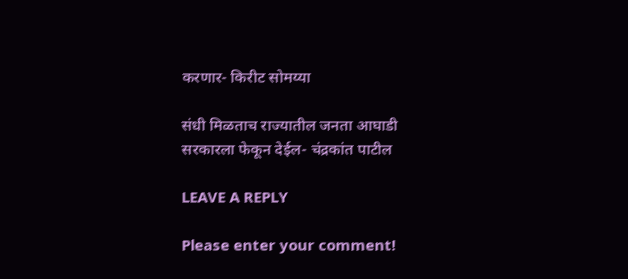करणार- किरीट सोमय्या

संधी मिळताच राज्यातील जनता आघाडी सरकारला फेकून देईल- चंद्रकांत पाटील

LEAVE A REPLY

Please enter your comment!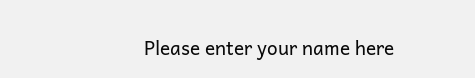Please enter your name here